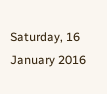Saturday, 16 January 2016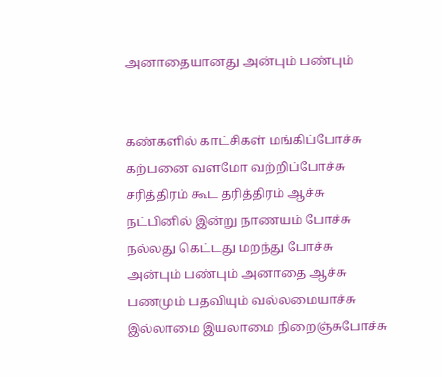அனாதையானது அன்பும் பண்பும்


கண்களில் காட்சிகள் மங்கிப்போச்சு
கற்பனை வளமோ வற்றிப்போச்சு
சரித்திரம் கூட தரித்திரம் ஆச்சு
நட்பினில் இன்று நாணயம் போச்சு
நல்லது கெட்டது மறந்து போச்சு
அன்பும் பண்பும் அனாதை ஆச்சு
பணமும் பதவியும் வல்லமையாச்சு
இல்லாமை இயலாமை நிறைஞ்சுபோச்சு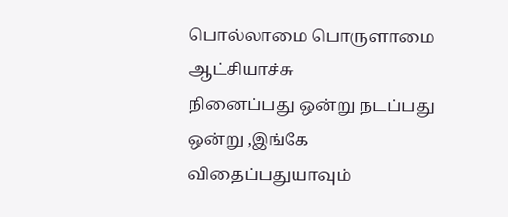பொல்லாமை பொருளாமை ஆட்சியாச்சு
நினைப்பது ஒன்று நடப்பது ஒன்று ,இங்கே
விதைப்பதுயாவும்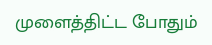முளைத்திட்ட போதும்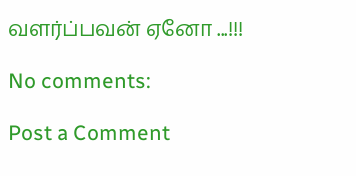வளர்ப்பவன் ஏனோ ...!!!

No comments:

Post a Comment